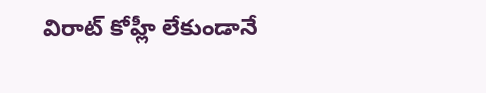విరాట్ కోహ్లీ లేకుండానే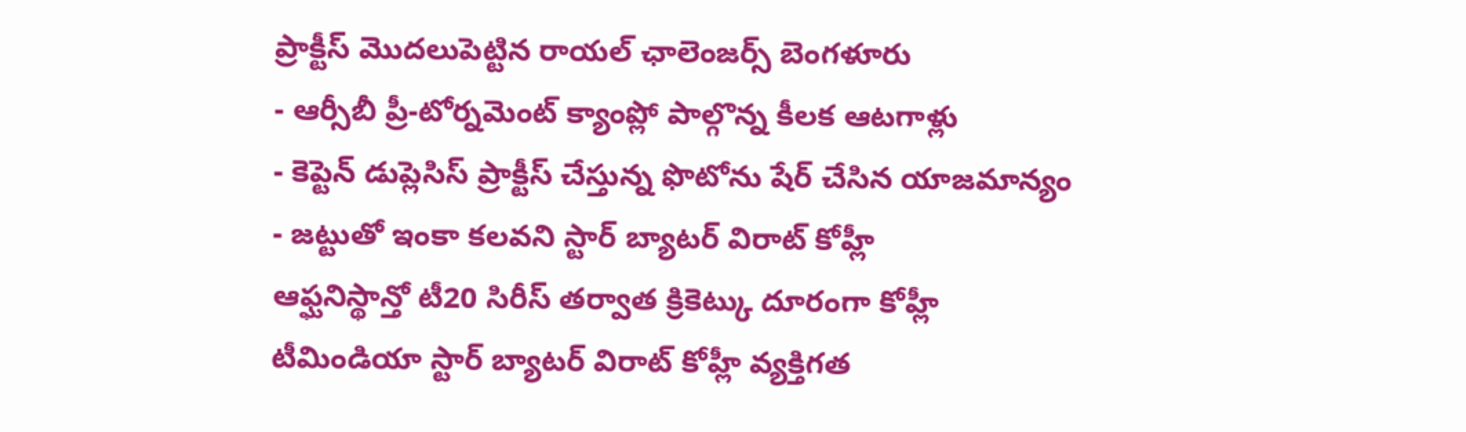ప్రాక్టీస్ మొదలుపెట్టిన రాయల్ ఛాలెంజర్స్ బెంగళూరు
- ఆర్సీబీ ప్రీ-టోర్నమెంట్ క్యాంప్లో పాల్గొన్న కీలక ఆటగాళ్లు
- కెప్టెన్ డుప్లెసిస్ ప్రాక్టీస్ చేస్తున్న ఫొటోను షేర్ చేసిన యాజమాన్యం
- జట్టుతో ఇంకా కలవని స్టార్ బ్యాటర్ విరాట్ కోహ్లీ
ఆఫ్ఘనిస్థాన్తో టీ20 సిరీస్ తర్వాత క్రికెట్కు దూరంగా కోహ్లీ
టీమిండియా స్టార్ బ్యాటర్ విరాట్ కోహ్లీ వ్యక్తిగత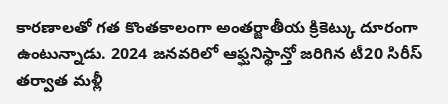కారణాలతో గత కొంతకాలంగా అంతర్జాతీయ క్రికెట్కు దూరంగా ఉంటున్నాడు. 2024 జనవరిలో ఆఫ్ఘనిస్థాన్తో జరిగిన టీ20 సిరీస్ తర్వాత మళ్లీ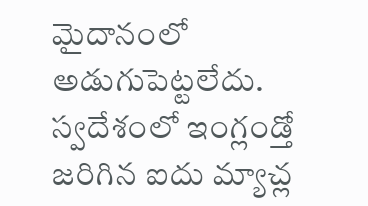మైదానంలో అడుగుపెట్టలేదు. స్వదేశంలో ఇంగ్లండ్తో జరిగిన ఐదు మ్యాచ్ల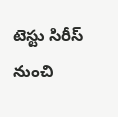టెస్టు సిరీస్ నుంచి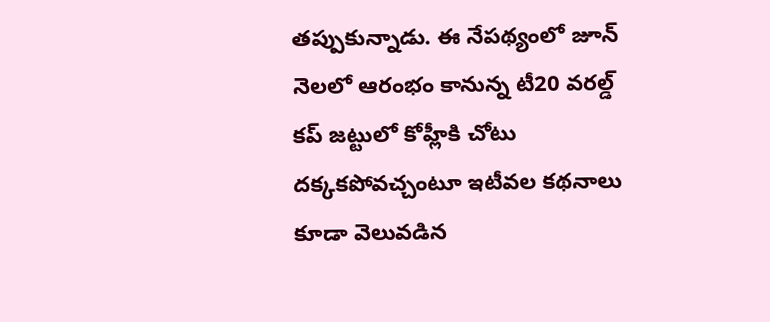తప్పుకున్నాడు. ఈ నేపథ్యంలో జూన్ నెలలో ఆరంభం కానున్న టీ20 వరల్డ్ కప్ జట్టులో కోహ్లీకి చోటు దక్కకపోవచ్చంటూ ఇటీవల కథనాలు కూడా వెలువడిన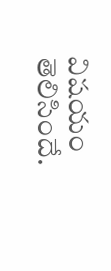విషయం తెలిసిందే.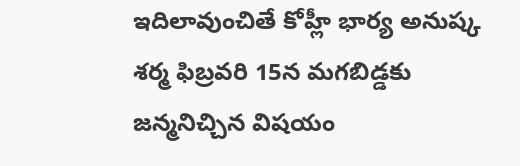ఇదిలావుంచితే కోహ్లీ భార్య అనుష్క శర్మ ఫిబ్రవరి 15న మగబిడ్డకు జన్మనిచ్చిన విషయం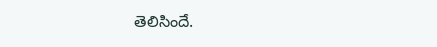తెలిసిందే.